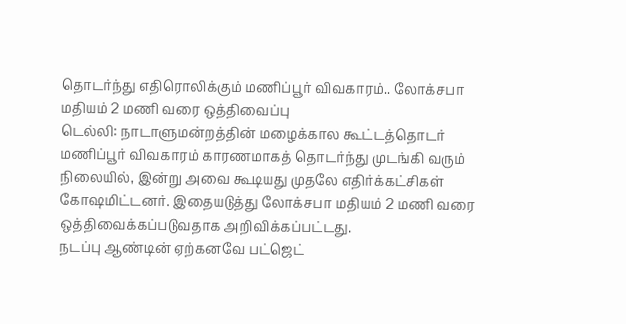தொடர்ந்து எதிரொலிக்கும் மணிப்பூர் விவகாரம்.. லோக்சபா மதியம் 2 மணி வரை ஒத்திவைப்பு
டெல்லி: நாடாளுமன்றத்தின் மழைக்கால கூட்டத்தொடர் மணிப்பூர் விவகாரம் காரணமாகத் தொடர்ந்து முடங்கி வரும் நிலையில், இன்று அவை கூடியது முதலே எதிர்க்கட்சிகள் கோஷமிட்டனர். இதையடுத்து லோக்சபா மதியம் 2 மணி வரை ஒத்திவைக்கப்படுவதாக அறிவிக்கப்பட்டது.
நடப்பு ஆண்டின் ஏற்கனவே பட்ஜெட்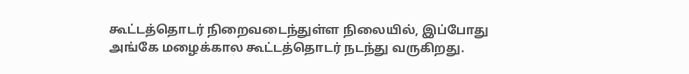கூட்டத்தொடர் நிறைவடைந்துள்ள நிலையில், இப்போது அங்கே மழைக்கால கூட்டத்தொடர் நடந்து வருகிறது.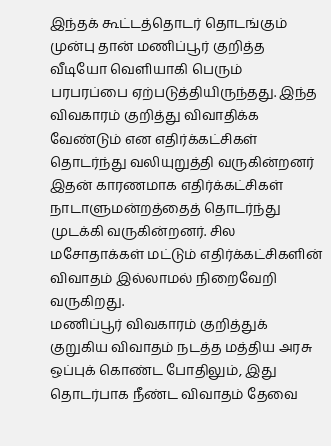இந்தக் கூட்டத்தொடர் தொடங்கும் முன்பு தான் மணிப்பூர் குறித்த வீடியோ வெளியாகி பெரும் பரபரப்பை ஏற்படுத்தியிருந்தது. இந்த விவகாரம் குறித்து விவாதிக்க வேண்டும் என எதிர்க்கட்சிகள் தொடர்ந்து வலியுறுத்தி வருகின்றனர்
இதன் காரணமாக எதிர்க்கட்சிகள் நாடாளுமன்றத்தைத் தொடர்ந்து முடக்கி வருகின்றனர். சில மசோதாக்கள் மட்டும் எதிர்க்கட்சிகளின் விவாதம் இல்லாமல் நிறைவேறி வருகிறது.
மணிப்பூர் விவகாரம் குறித்துக் குறுகிய விவாதம் நடத்த மத்திய அரசு ஒப்புக் கொண்ட போதிலும், இது தொடர்பாக நீண்ட விவாதம் தேவை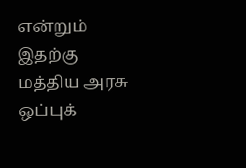என்றும் இதற்கு மத்திய அரசு ஒப்புக்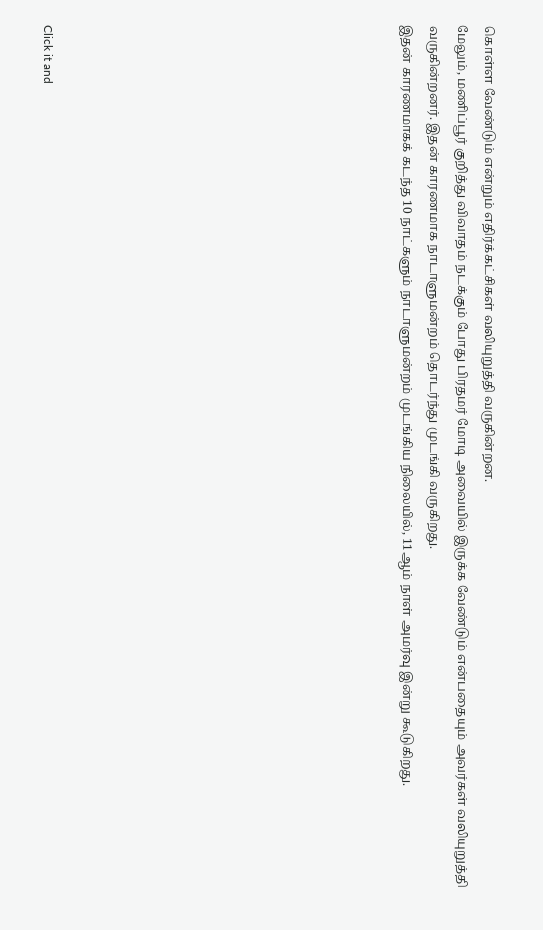கொள்ள வேண்டும் என்றும் எதிர்க்கட்சிகள் வலியுறுத்தி வருகின்றன.
மேலும், மணிப்பூர் குறித்து விவாதம் நடக்கும் போது பிரதமர் மோடி அவையில் இருக்க வேண்டும் என்பதையும் அவர்கள் வலியுறுத்தி வருகின்றனர். இதன் காரணமாக நாடாளுமன்றம் தொடர்ந்து முடங்கி வருகிறது.
இதன் காரணமாகக் கடந்த 10 நாட்களும் நாடாளுமன்றம் முடங்கிய நிலையில், 11ஆம் நாள் அமர்வு இன்று கூடுகிறது.












Click it and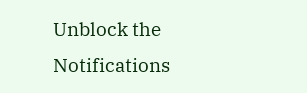Unblock the Notifications